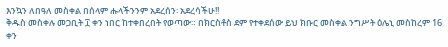እንኳን ለበዓለ መስቀል በሰላም ሑላችንንም አደረሰን፡ አደረሳችሁ!!
ቅዱስ መስቀሉ መጋቢት ፲ ቀን ነበር ከተቀበረበት የወጣው። በክርስቶስ ደም የተቀደሰው ይህ ክቡር መስቀል ንግሥት ዕሌኒ መስከረም 16 ቀን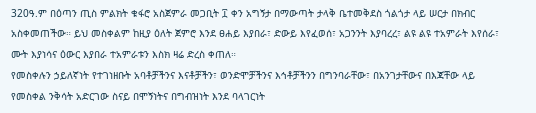320ዓ.ም በዕጣን ጢስ ምልክት ቁፋሮ አስጀምራ መጋቢት ፲ ቀን አግኝታ በማውጣት ታላቅ ቤተመቅደስ ጎልጎታ ላይ ሠርታ በክብር አስቀመጠችው። ይህ መስቀልም ከዚያ ዕለት ጀምሮ እንደ ፀሐይ እያበራ፣ ድውይ እየፈወሰ፣ አጋንንት እያባረረ፣ ልዩ ልዩ ተአምራት እየሰራ፣ ሙት እያነሳና ዕውር እያበራ ተአምራቱን እስክ ዛሬ ድረስ ቀጠለ።
የመስቀሉን ኃይለኛነት የተገነዘቡት አባቶቻችንና እናቶቻችን፣ ወንድሞቻችንና እኅቶቻችንን በግንባራቸው፣ በአንገታቸውና በእጃቸው ላይ የመስቀል ንቅሳት አድርገው ስናይ በሞኝነትና በግብዝነት እንደ ባላገርነት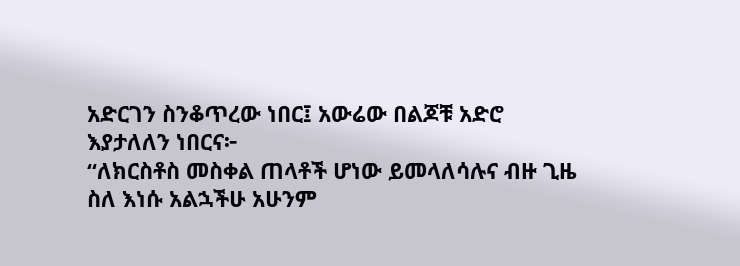አድርገን ስንቆጥረው ነበር፤ አውሬው በልጆቹ አድሮ እያታለለን ነበርና፦
“ለክርስቶስ መስቀል ጠላቶች ሆነው ይመላለሳሉና ብዙ ጊዜ ስለ እነሱ አልኋችሁ አሁንም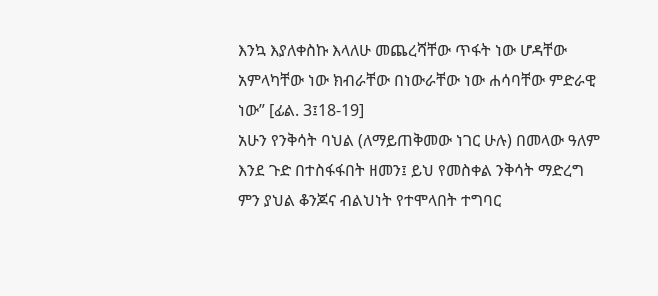እንኳ እያለቀስኩ እላለሁ መጨረሻቸው ጥፋት ነው ሆዳቸው አምላካቸው ነው ክብራቸው በነውራቸው ነው ሐሳባቸው ምድራዊ ነው” [ፊል. 3፤18-19]
አሁን የንቅሳት ባህል (ለማይጠቅመው ነገር ሁሉ) በመላው ዓለም እንደ ጉድ በተስፋፋበት ዘመን፤ ይህ የመስቀል ንቅሳት ማድረግ ምን ያህል ቆንጆና ብልህነት የተሞላበት ተግባር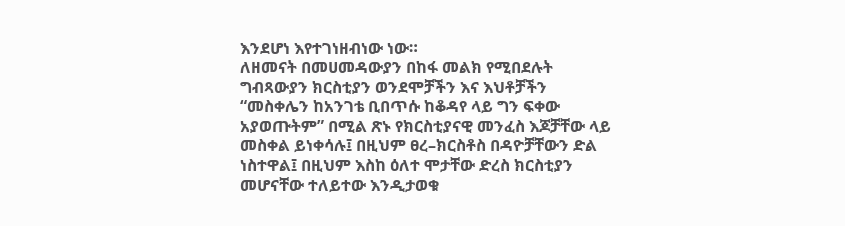እንደሆነ እየተገነዘብነው ነው።
ለዘመናት በመሀመዳውያን በከፋ መልክ የሚበደሉት ግብጻውያን ክርስቲያን ወንደሞቻችን እና እህቶቻችን “መስቀሌን ከአንገቴ ቢበጥሱ ከቆዳየ ላይ ግን ፍቀው አያወጡትም” በሚል ጽኑ የክርስቲያናዊ መንፈስ እጆቻቸው ላይ መስቀል ይነቀሳሉ፤ በዚህም ፀረ–ክርስቶስ በዳዮቻቸውን ድል ነስተዋል፤ በዚህም እስከ ዕለተ ሞታቸው ድረስ ክርስቲያን መሆናቸው ተለይተው እንዲታወቁ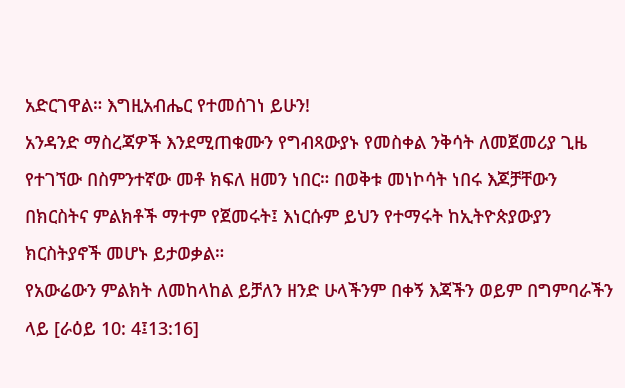አድርገዋል። እግዚአብሔር የተመሰገነ ይሁን!
አንዳንድ ማስረጃዎች እንደሚጠቁሙን የግብጻውያኑ የመስቀል ንቅሳት ለመጀመሪያ ጊዜ የተገኘው በስምንተኛው መቶ ክፍለ ዘመን ነበር። በወቅቱ መነኮሳት ነበሩ እጆቻቸውን በክርስትና ምልክቶች ማተም የጀመሩት፤ እነርሱም ይህን የተማሩት ከኢትዮጵያውያን ክርስትያኖች መሆኑ ይታወቃል።
የአውሬውን ምልክት ለመከላከል ይቻለን ዘንድ ሁላችንም በቀኝ እጃችን ወይም በግምባራችን ላይ [ራዕይ 10: 4፤13:16]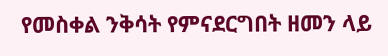የመስቀል ንቅሳት የምናደርግበት ዘመን ላይ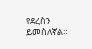የደረስን ይመስለኛል።